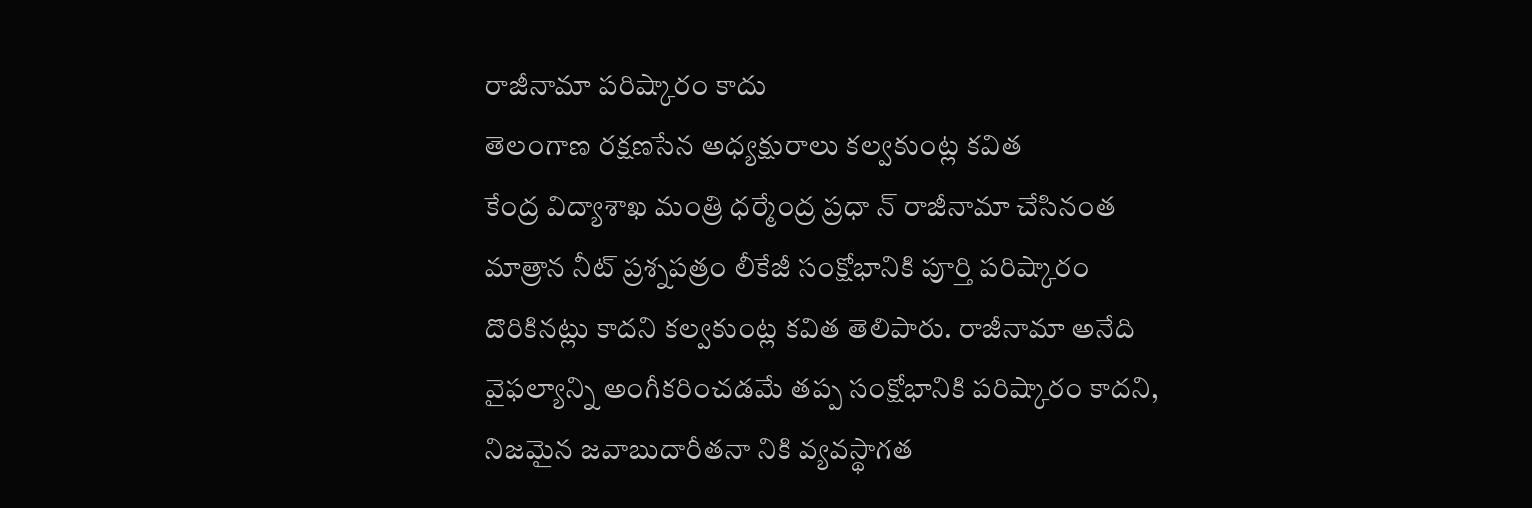రాజీనామా పరిష్కారం కాదు
తెలంగాణ రక్షణసేన అధ్యక్షురాలు కల్వకుంట్ల కవిత
కేంద్ర విద్యాశాఖ మంత్రి ధర్మేంద్ర ప్రధా న్ రాజీనామా చేసినంత మాత్రాన నీట్ ప్రశ్నపత్రం లీకేజీ సంక్షోభానికి పూర్తి పరిష్కారం దొరికినట్లు కాదని కల్వకుంట్ల కవిత తెలిపారు. రాజీనామా అనేది వైఫల్యాన్ని అంగీకరించడమే తప్ప సంక్షోభానికి పరిష్కారం కాదని, నిజమైన జవాబుదారీతనా నికి వ్యవస్థాగత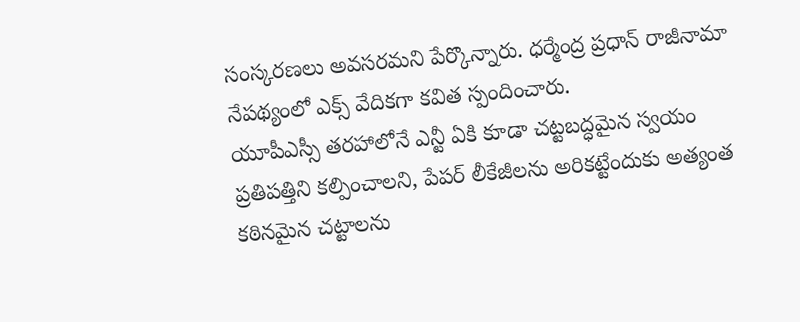సంస్కరణలు అవసరమని పేర్కొన్నారు. ధర్మేంద్ర ప్రధాన్ రాజీనామా నేపథ్యంలో ఎక్స్ వేదికగా కవిత స్పందించారు.
యూపీఎస్సీ తరహాలోనే ఎన్టీ ఏకి కూడా చట్టబద్ధమైన స్వయం ప్రతిపత్తిని కల్పించాలని, పేపర్ లీకేజీలను అరికట్టేందుకు అత్యంత కఠినమైన చట్టాలను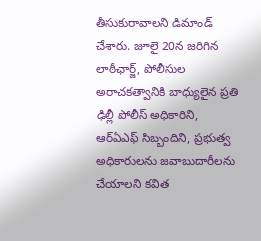తీసుకురావాలని డిమాండ్ చేశారు. జూలై 20న జరిగిన లాఠీఛార్జ్, పోలీసుల అరాచకత్వానికి బాధ్యులైన ప్రతి ఢిల్లీ పోలీస్ అధికారిని, ఆర్ఏఎఫ్ సిబ్బందిని, ప్రభుత్వ అధికారులను జవాబుదారీలను చేయాలని కవిత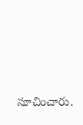సూచించారు.